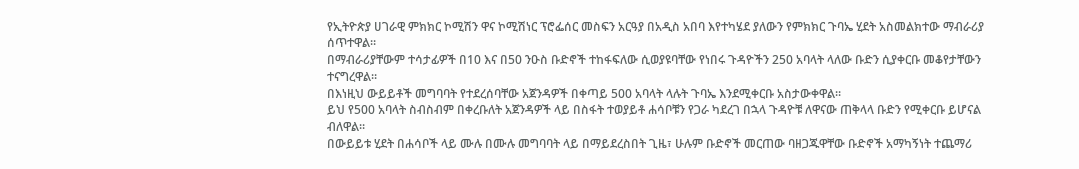የኢትዮጵያ ሀገራዊ ምክክር ኮሚሽን ዋና ኮሚሽነር ፕሮፌሰር መስፍን አርዓያ በአዲስ አበባ እየተካሄደ ያለውን የምክክር ጉባኤ ሂደት አስመልክተው ማብራሪያ ሰጥተዋል።
በማብራሪያቸውም ተሳታፊዎች በ10 እና በ50 ንዑስ ቡድኖች ተከፋፍለው ሲወያዩባቸው የነበሩ ጉዳዮችን 250 አባላት ላለው ቡድን ሲያቀርቡ መቆየታቸውን ተናግረዋል።
በእነዚህ ውይይቶች መግባባት የተደረሰባቸው አጀንዳዎች በቀጣይ 500 አባላት ላሉት ጉባኤ እንደሚቀርቡ አስታውቀዋል።
ይህ የ500 አባላት ስብስብም በቀረቡለት አጀንዳዎች ላይ በስፋት ተወያይቶ ሐሳቦቹን የጋራ ካደረገ በኋላ ጉዳዮቹ ለዋናው ጠቅላላ ቡድን የሚቀርቡ ይሆናል ብለዋል።
በውይይቱ ሂደት በሐሳቦች ላይ ሙሉ በሙሉ መግባባት ላይ በማይደረስበት ጊዜ፣ ሁሉም ቡድኖች መርጠው ባዘጋጁዋቸው ቡድኖች አማካኝነት ተጨማሪ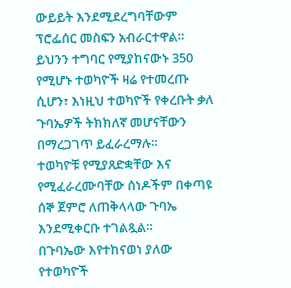ውይይት እንደሚደረግባቸውም ፕሮፌሰር መስፍን አብራርተዋል።
ይህንን ተግባር የሚያከናውኑ 350 የሚሆኑ ተወካዮች ዛሬ የተመረጡ ሲሆን፣ እነዚህ ተወካዮች የቀረቡት ቃለ ጉባኤዎች ትክክለኛ መሆናቸውን በማረጋገጥ ይፈራረማሉ።
ተወካዮቹ የሚያጸድቋቸው እና የሚፈራረሙባቸው ሰነዶችም በቀጣዩ ሰኞ ጀምሮ ለጠቅላላው ጉባኤ እንደሚቀርቡ ተገልጿል።
በጉባኤው እየተከናወነ ያለው የተወካዮች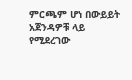ምርጫም ሆነ በውይይት አጀንዳዎቹ ላይ የሚደረገው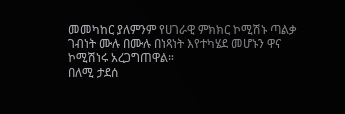መመካከር ያለምንም የሀገራዊ ምክክር ኮሚሽኑ ጣልቃ ገብነት ሙሉ በሙሉ በነጻነት እየተካሄደ መሆኑን ዋና ኮሚሽነሩ አረጋግጠዋል።
በለሚ ታደሰ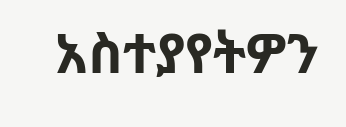አስተያየትዎን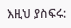እዚህ ያስፍሩ: